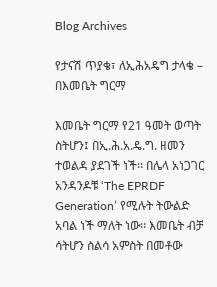Blog Archives

የታናሽ ጥያቄ፣ ለኢሕአዴግ ታላቄ – በእመቤት ግርማ

እመቤት ግርማ የ21 ዓመት ወጣት ስትሆን፤ በኢ.ሕ.አ.ዴ.ግ. ዘመን ተወልዳ ያደገች ነች፡፡ በሌላ አነጋገር አንዳንዶቹ ‘The EPRDF Generation’ የሚሉት ትውልድ አባል ነች ማለት ነው፡፡ እመቤት ብቻ ሳትሆን ስልሳ አምስት በመቶው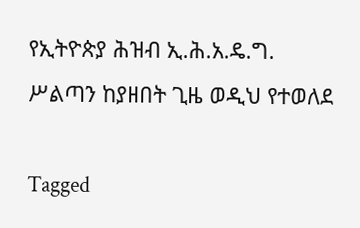የኢትዮጵያ ሕዝብ ኢ.ሕ.አ.ዴ.ግ. ሥልጣን ከያዘበት ጊዜ ወዲህ የተወለደ

Tagged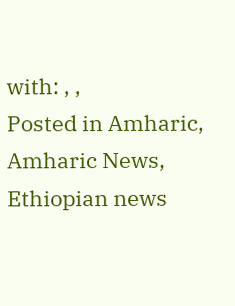with: , ,
Posted in Amharic, Amharic News, Ethiopian news